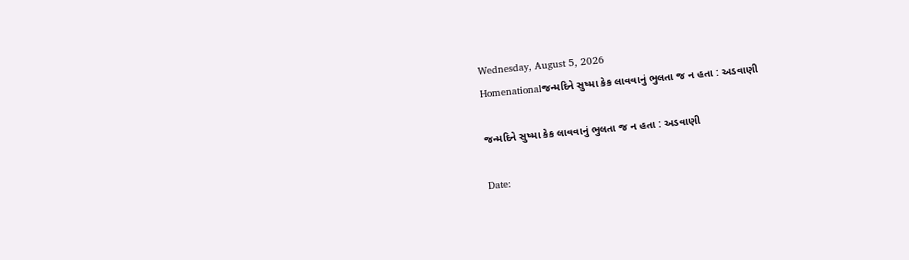Wednesday, August 5, 2026
Homenationalજન્મદિને સુષ્મા કેક લાવવાનું ભુલતા જ ન હતા : અડવાણી

જન્મદિને સુષ્મા કેક લાવવાનું ભુલતા જ ન હતા : અડવાણી

Date: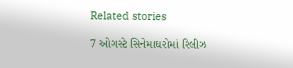Related stories

7 ઓગસ્ટે સિનેમાઘરોમાં રિલીઝ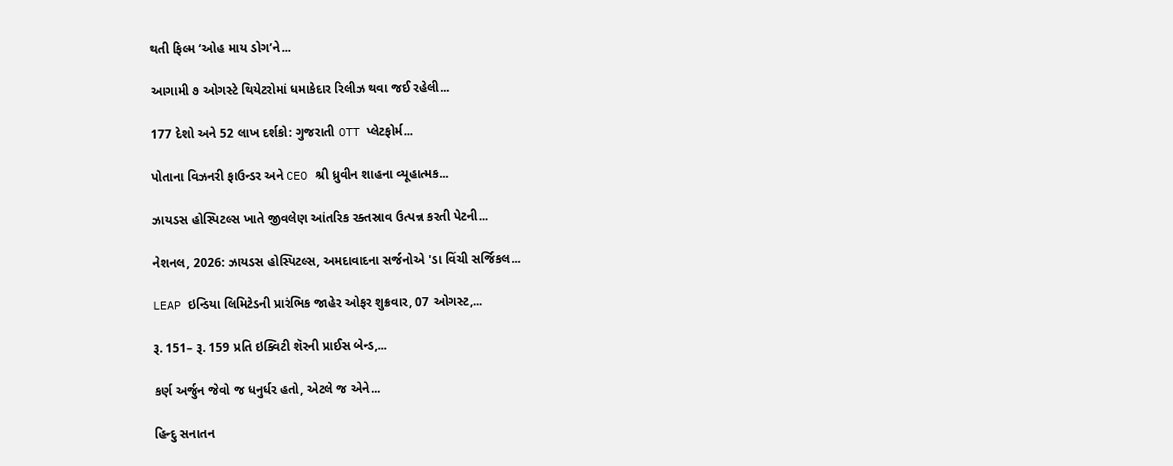થતી ફિલ્મ ‘ઓહ માય ડોગ’ને...

આગામી ૭ ઓગસ્ટે થિયેટરોમાં ધમાકેદાર રિલીઝ થવા જઈ રહેલી...

177 દેશો અને 52 લાખ દર્શકો: ગુજરાતી OTT પ્લેટફોર્મ...

પોતાના વિઝનરી ફાઉન્ડર અને CEO શ્રી ધ્રુવીન શાહના વ્યૂહાત્મક...

ઝાયડસ હોસ્પિટલ્સ ખાતે જીવલેણ આંતરિક રક્તસ્રાવ ઉત્પન્ન કરતી પેટની...

નેશનલ, 2026: ઝાયડસ હોસ્પિટલ્સ, અમદાવાદના સર્જનોએ 'ડા વિંચી સર્જિકલ...

LEAP ઇન્ડિયા લિમિટેડની પ્રારંભિક જાહેર ઓફર શુક્રવાર, 07 ઓગસ્ટ,...

રૂ. 151– રૂ. 159 પ્રતિ ઇક્વિટી શૅરની પ્રાઈસ બેન્ડ,...

કર્ણ અર્જુન જેવો જ ધનુર્ધર હતો, એટલે જ એને...

હિન્દુ સનાતન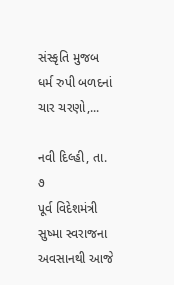સંસ્કૃતિ મુજબ ધર્મ રુપી બળદનાં ચાર ચરણો,...

નવી દિલ્હી, તા. ૭
પૂર્વ વિદેશમંત્રી સુષ્મા સ્વરાજના અવસાનથી આજે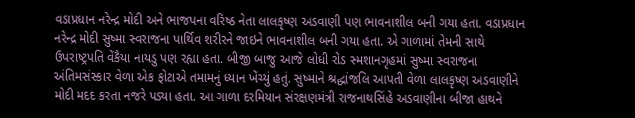વડાપ્રધાન નરેન્દ્ર મોદી અને ભાજપના વરિષ્ઠ નેતા લાલકૃષ્ણ અડવાણી પણ ભાવનાશીલ બની ગયા હતા. વડાપ્રધાન નરેન્દ્ર મોદી સુષ્મા સ્વરાજના પાર્થિવ શરીરને જાઇને ભાવનાશીલ બની ગયા હતા. એ ગાળામાં તેમની સાથે ઉપરાષ્ટ્રપતિ વેંકૈયા નાયડુ પણ રહ્યા હતા. બીજી બાજુ આજે લોધી રોડ સ્મશાનગૃહમાં સુષ્મા સ્વરાજના અંતિમસંસ્કાર વેળા એક ફોટાએ તમામનું ધ્યાન ખેંચ્યું હતું. સુષ્માને શ્રદ્ધાંજલિ આપતી વેળા લાલકૃષ્ણ અડવાણીને મોદી મદદ કરતા નજરે પડ્યા હતા. આ ગાળા દરમિયાન સંરક્ષણમંત્રી રાજનાથસિંહે અડવાણીના બીજા હાથને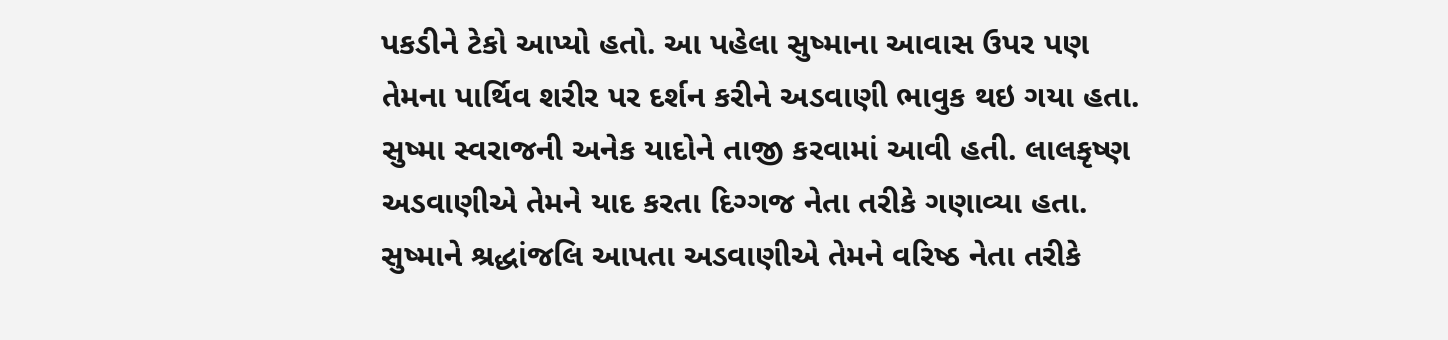પકડીને ટેકો આપ્યો હતો. આ પહેલા સુષ્માના આવાસ ઉપર પણ તેમના પાર્થિવ શરીર પર દર્શન કરીને અડવાણી ભાવુક થઇ ગયા હતા. સુષ્મા સ્વરાજની અનેક યાદોને તાજી કરવામાં આવી હતી. લાલકૃષ્ણ અડવાણીએ તેમને યાદ કરતા દિગ્ગજ નેતા તરીકે ગણાવ્યા હતા. સુષ્માને શ્રદ્ધાંજલિ આપતા અડવાણીએ તેમને વરિષ્ઠ નેતા તરીકે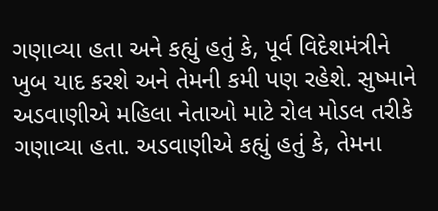ગણાવ્યા હતા અને કહ્યું હતું કે, પૂર્વ વિદેશમંત્રીને ખુબ યાદ કરશે અને તેમની કમી પણ રહેશે. સુષ્માને અડવાણીએ મહિલા નેતાઓ માટે રોલ મોડલ તરીકે ગણાવ્યા હતા. અડવાણીએ કહ્યું હતું કે, તેમના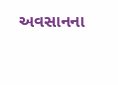અવસાનના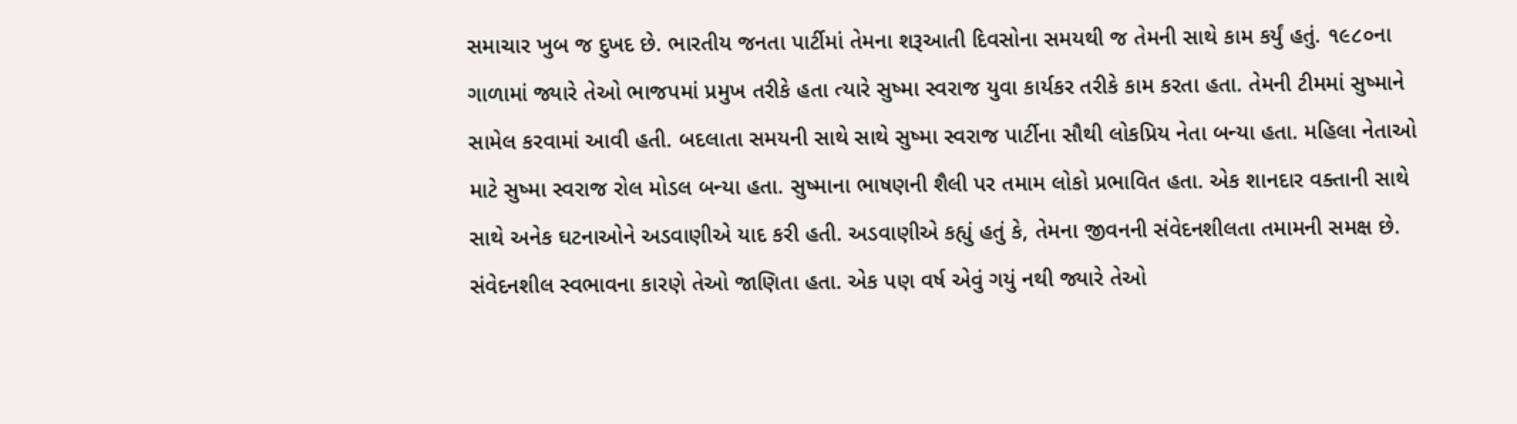સમાચાર ખુબ જ દુખદ છે. ભારતીય જનતા પાર્ટીમાં તેમના શરૂઆતી દિવસોના સમયથી જ તેમની સાથે કામ કર્યું હતું. ૧૯૮૦ના ગાળામાં જ્યારે તેઓ ભાજપમાં પ્રમુખ તરીકે હતા ત્યારે સુષ્મા સ્વરાજ યુવા કાર્યકર તરીકે કામ કરતા હતા. તેમની ટીમમાં સુષ્માને સામેલ કરવામાં આવી હતી. બદલાતા સમયની સાથે સાથે સુષ્મા સ્વરાજ પાર્ટીના સૌથી લોકપ્રિય નેતા બન્યા હતા. મહિલા નેતાઓ માટે સુષ્મા સ્વરાજ રોલ મોડલ બન્યા હતા. સુષ્માના ભાષણની શૈલી પર તમામ લોકો પ્રભાવિત હતા. એક શાનદાર વક્તાની સાથે સાથે અનેક ઘટનાઓને અડવાણીએ યાદ કરી હતી. અડવાણીએ કહ્યું હતું કે, તેમના જીવનની સંવેદનશીલતા તમામની સમક્ષ છે. સંવેદનશીલ સ્વભાવના કારણે તેઓ જાણિતા હતા. એક પણ વર્ષ એવું ગયું નથી જ્યારે તેઓ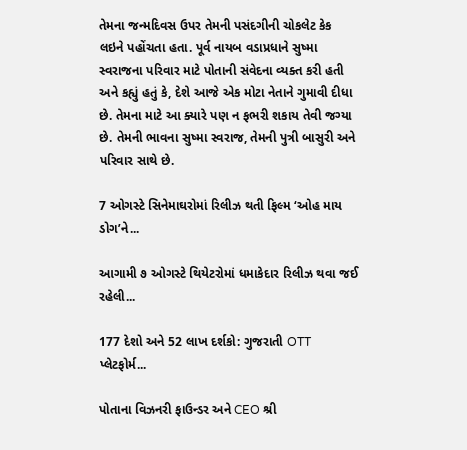તેમના જન્મદિવસ ઉપર તેમની પસંદગીની ચોકલેટ કેક લઇને પહોંચતા હતા. પૂર્વ નાયબ વડાપ્રધાને સુષ્મા સ્વરાજના પરિવાર માટે પોતાની સંવેદના વ્યક્ત કરી હતી અને કહ્યું હતું કે, દેશે આજે એક મોટા નેતાને ગુમાવી દીધા છે. તેમના માટે આ ક્યારે પણ ન ફભરી શકાય તેવી જગ્યા છે. તેમની ભાવના સુષ્મા સ્વરાજ, તેમની પુત્રી બાસુરી અને પરિવાર સાથે છે.

7 ઓગસ્ટે સિનેમાઘરોમાં રિલીઝ થતી ફિલ્મ ‘ઓહ માય ડોગ’ને...

આગામી ૭ ઓગસ્ટે થિયેટરોમાં ધમાકેદાર રિલીઝ થવા જઈ રહેલી...

177 દેશો અને 52 લાખ દર્શકો: ગુજરાતી OTT પ્લેટફોર્મ...

પોતાના વિઝનરી ફાઉન્ડર અને CEO શ્રી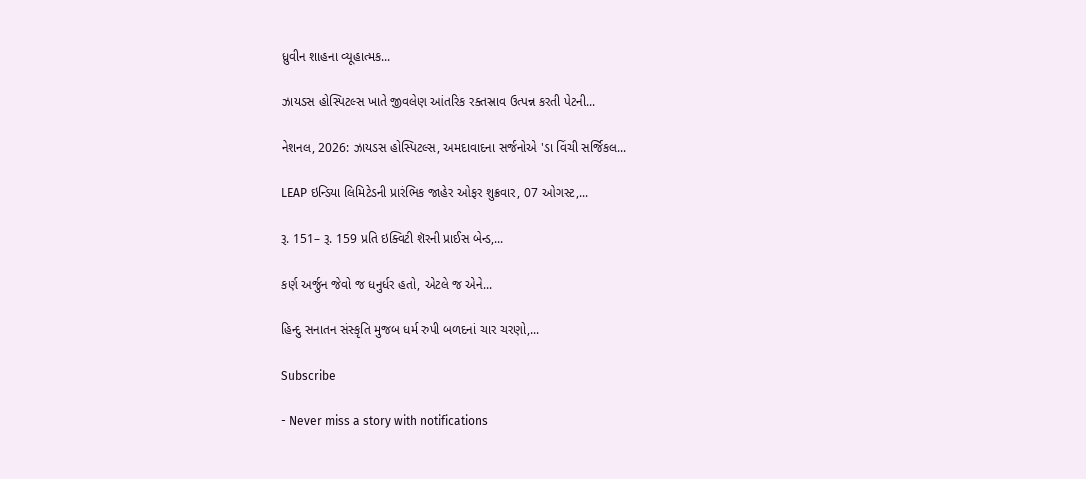ધ્રુવીન શાહના વ્યૂહાત્મક...

ઝાયડસ હોસ્પિટલ્સ ખાતે જીવલેણ આંતરિક રક્તસ્રાવ ઉત્પન્ન કરતી પેટની...

નેશનલ, 2026: ઝાયડસ હોસ્પિટલ્સ, અમદાવાદના સર્જનોએ 'ડા વિંચી સર્જિકલ...

LEAP ઇન્ડિયા લિમિટેડની પ્રારંભિક જાહેર ઓફર શુક્રવાર, 07 ઓગસ્ટ,...

રૂ. 151– રૂ. 159 પ્રતિ ઇક્વિટી શૅરની પ્રાઈસ બેન્ડ,...

કર્ણ અર્જુન જેવો જ ધનુર્ધર હતો, એટલે જ એને...

હિન્દુ સનાતન સંસ્કૃતિ મુજબ ધર્મ રુપી બળદનાં ચાર ચરણો,...

Subscribe

- Never miss a story with notifications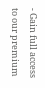- Gain full access to our premium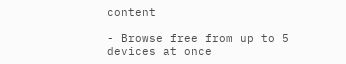content

- Browse free from up to 5 devices at once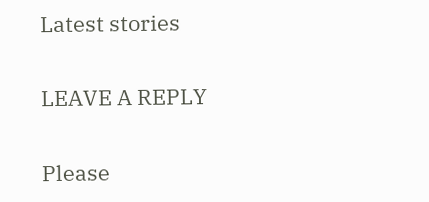Latest stories

LEAVE A REPLY

Please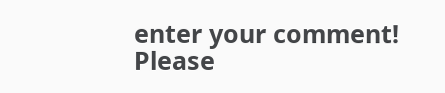enter your comment!
Please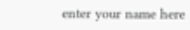enter your name here